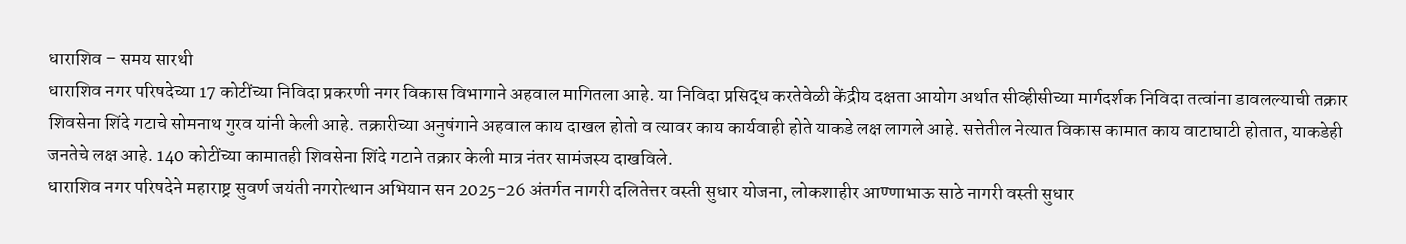धाराशिव – समय सारथी
धाराशिव नगर परिषदेच्या 17 कोटींच्या निविदा प्रकरणी नगर विकास विभागाने अहवाल मागितला आहे. या निविदा प्रसिद्ध करतेवेळी केंद्रीय दक्षता आयोग अर्थात सीव्हीसीच्या मार्गदर्शक निविदा तत्वांना डावलल्याची तक्रार शिवसेना शिंदे गटाचे सोमनाथ गुरव यांनी केली आहे. तक्रारीच्या अनुषंगाने अहवाल काय दाखल होतो व त्यावर काय कार्यवाही होते याकडे लक्ष लागले आहे. सत्तेतील नेत्यात विकास कामात काय वाटाघाटी होतात, याकडेही जनतेचे लक्ष आहे. 140 कोटींच्या कामातही शिवसेना शिंदे गटाने तक्रार केली मात्र नंतर सामंजस्य दाखविले.
धाराशिव नगर परिषदेने महाराष्ट्र सुवर्ण जयंती नगरोत्थान अभियान सन 2025-26 अंतर्गत नागरी दलितेत्तर वस्ती सुधार योजना, लोकशाहीर आण्णाभाऊ साठे नागरी वस्ती सुधार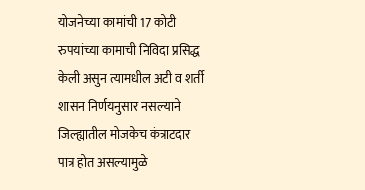योजनेच्या कामांची 17 कोटी रुपयांच्या कामाची निविदा प्रसिद्ध केली असुन त्यामधील अटी व शर्ती शासन निर्णयनुसार नसल्याने जिल्ह्यातील मोजकेच कंत्राटदार पात्र होत असल्यामुळे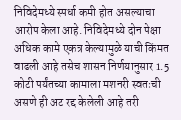निविदेमध्ये स्पर्धा कमी होत असल्याचा आरोप केला आहे. निविदेमध्ये दोन पेक्षा अधिक कामे एकत्र केल्यामुळे याची किंमत वाढली आहे तसेच शासन निर्णयानुसार 1.5 कोटी पर्यंतच्या कामाला मशनरी स्वतःची असणे ही अट रद्द केलेली आहे तरी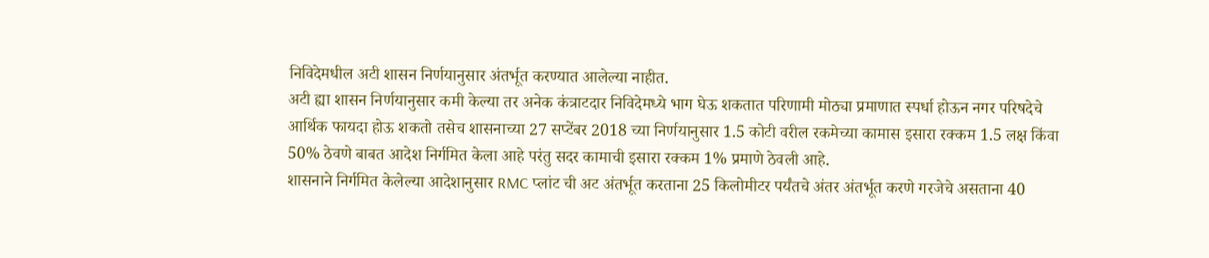निविदेमधील अटी शासन निर्णयानुसार अंतर्भूत करण्यात आलेल्या नाहीत.
अटी ह्या शासन निर्णयानुसार कमी केल्या तर अनेक कंत्राटदार निविदेमध्ये भाग घेऊ शकतात परिणामी मोठ्या प्रमाणात स्पर्धा होऊन नगर परिषदेचे आर्थिक फायदा होऊ शकतो तसेच शासनाच्या 27 सप्टेंबर 2018 च्या निर्णयानुसार 1.5 कोटी वरील रकमेच्या कामास इसारा रक्कम 1.5 लक्ष किंवा 50% ठेवणे बाबत आदेश निर्गमित केला आहे परंतु सदर कामाची इसारा रक्कम 1% प्रमाणे ठेवली आहे.
शासनाने निर्गमित केलेल्या आदेशानुसार RMC प्लांट ची अट अंतर्भूत करताना 25 किलोमीटर पर्यंतचे अंतर अंतर्भूत करणे गरजेचे असताना 40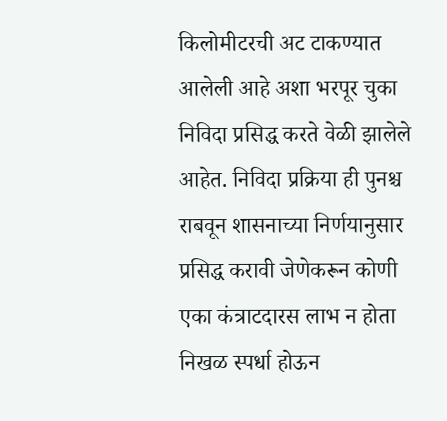किलोमीटरची अट टाकण्यात आलेली आहे अशा भरपूर चुका निविदा प्रसिद्ध करते वेळी झालेले आहेत. निविदा प्रक्रिया ही पुनश्च राबवून शासनाच्या निर्णयानुसार प्रसिद्ध करावी जेणेकरून कोणी एका कंत्राटदारस लाभ न होता निखळ स्पर्धा होऊन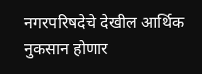नगरपरिषदेचे देखील आर्थिक नुकसान होणार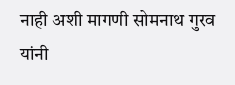नाही अशी मागणी सोमनाथ गुरव यांनी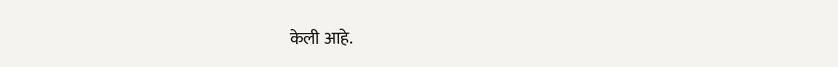केली आहे.